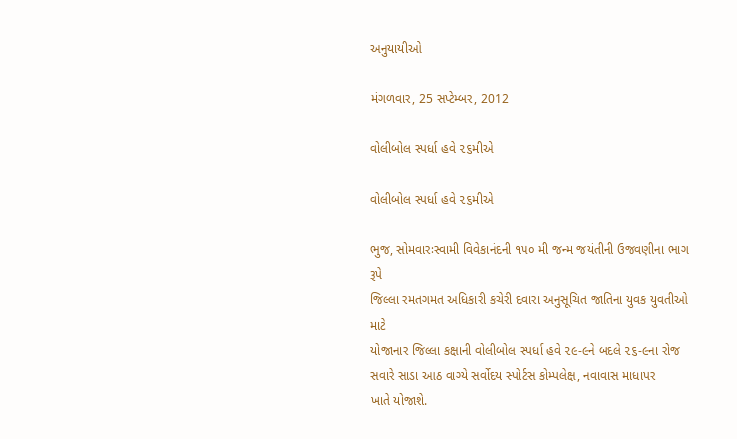અનુયાયીઓ

મંગળવાર, 25 સપ્ટેમ્બર, 2012

વોલીબોલ સ્‍પર્ધા હવે ૨૬મીએ

વોલીબોલ સ્‍પર્ધા હવે ૨૬મીએ

ભુજ, સોમવારઃસ્‍વામી વિવેકાનંદની ૧૫૦ મી જન્‍મ જયંતીની ઉજવણીના ભાગ રૂપે
જિલ્‍લા રમતગમત અધિકારી કચેરી દવારા અનુસૂચિત જાતિના યુવક યુવતીઓ માટે
યોજાનાર જિલ્‍લા કક્ષાની વોલીબોલ સ્‍પર્ધા હવે ૨૯-૯ને બદલે ૨૬-૯ના રોજ
સવારે સાડા આઠ વાગ્‍યે સર્વોદય સ્‍પોર્ટસ કોમ્‍પલેક્ષ, નવાવાસ માધાપર
ખાતે યોજાશે.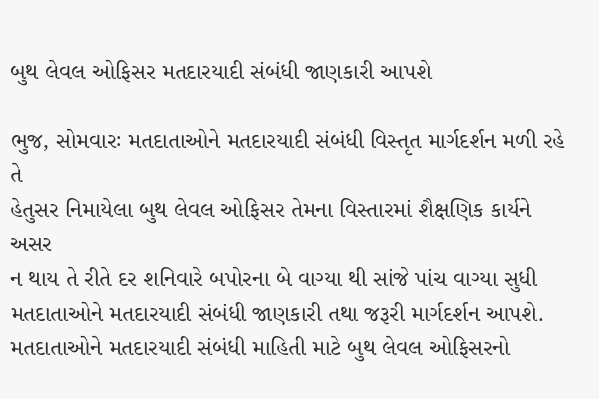બુથ લેવલ ઓફિસર મતદારયાદી સંબંધી જાણકારી આપશે

ભુજ, સોમવારઃ મતદાતાઓને મતદારયાદી સંબંધી વિસ્‍તૃત માર્ગદર્શન મળી રહે તે
હેતુસર નિમાયેલા બુથ લેવલ ઓફિસર તેમના વિસ્‍તારમાં શૈક્ષણિક કાર્યને અસર
ન થાય તે રીતે દર શનિવારે બપોરના બે વાગ્‍યા થી સાંજે પાંચ વાગ્‍યા સુધી
મતદાતાઓને મતદારયાદી સંબંધી જાણકારી તથા જરૂરી માર્ગદર્શન આપશે.
મતદાતાઓને મતદારયાદી સંબંધી માહિતી માટે બુથ લેવલ ઓફિસરનો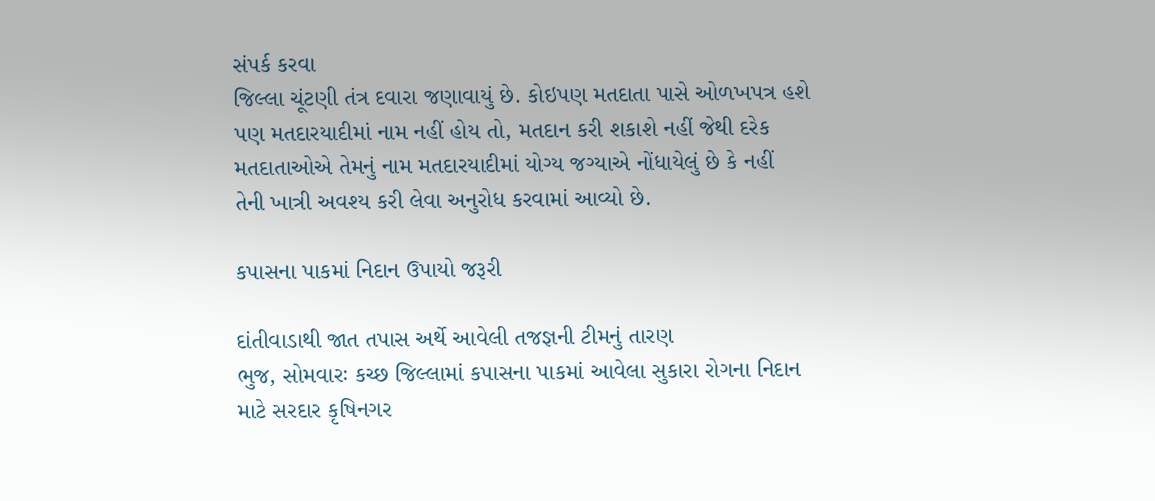સંપર્ક કરવા
જિલ્‍લા ચૂંટણી તંત્ર દવારા જણાવાયું છે. કોઇપણ મતદાતા પાસે ઓળખપત્ર હશે
પણ મતદારયાદીમાં નામ નહીં હોય તો, મતદાન કરી શકાશે નહીં જેથી દરેક
મતદાતાઓએ તેમનું નામ મતદારયાદીમાં યોગ્‍ય જગ્‍યાએ નોંધાયેલું છે કે નહીં
તેની ખાત્રી અવશ્‍ય કરી લેવા અનુરોધ કરવામાં આવ્‍યો છે.

કપાસના પાકમાં નિદાન ઉપાયો જરૂરી

દાંતીવાડાથી જાત તપાસ અર્થે આવેલી તજજ્ઞની ટીમનું તારણ
ભુજ, સોમવારઃ કચ્‍છ જિલ્‍લામાં કપાસના પાકમાં આવેલા સુકારા રોગના નિદાન
માટે સરદાર કૃષિનગર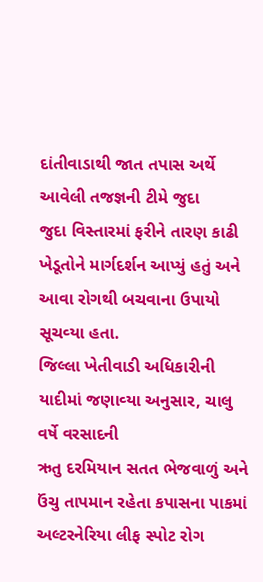દાંતીવાડાથી જાત તપાસ અર્થે આવેલી તજજ્ઞની ટીમે જુદા
જુદા વિસ્‍તારમાં ફરીને તારણ કાઢી ખેડૂતોને માર્ગદર્શન આપ્‍યું હતું અને
આવા રોગથી બચવાના ઉપાયો સૂચવ્‍યા હતા.
જિલ્‍લા ખેતીવાડી અધિકારીની યાદીમાં જણાવ્‍યા અનુસાર, ચાલુ વર્ષે વરસાદની
ઋતુ દરમિયાન સતત ભેજવાળું અને ઉંચુ તાપમાન રહેતા કપાસના પાકમાં
અલ્‍ટરનેરિયા લીફ સ્‍પોટ રોગ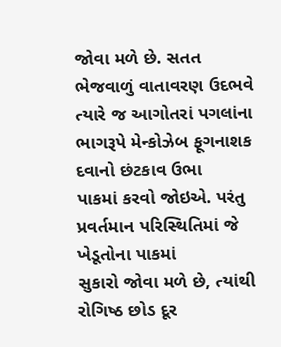જોવા મળે છે. સતત ભેજવાળું વાતાવરણ ઉદભવે
ત્‍યારે જ આગોતરાં પગલાંના ભાગરૂપે મેન્‍કોઝેબ ફૂગનાશક દવાનો છંટકાવ ઉભા
પાકમાં કરવો જોઇએ. પરંતુ પ્રવર્તમાન પરિસ્‍થિતિમાં જે ખેડૂતોના પાકમાં
સુકારો જોવા મળે છે, ત્‍યાંથી રોગિષ્‍ઠ છોડ દૂર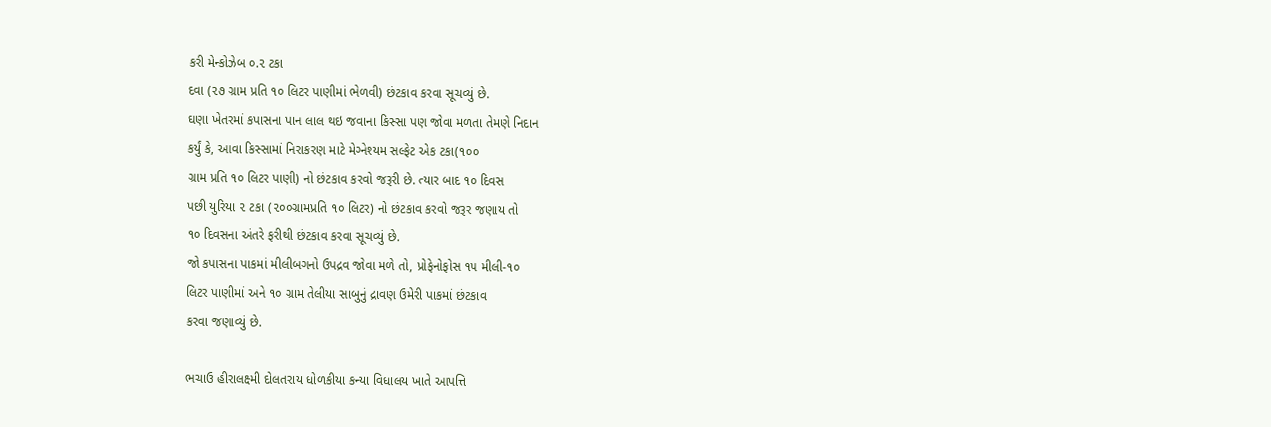કરી મેન્‍કોઝેબ ૦.૨ ટકા
દવા (૨૭ ગ્રામ પ્રતિ ૧૦ લિટર પાણીમાં ભેળવી) છંટકાવ કરવા સૂચવ્‍યું છે.
ઘણા ખેતરમાં કપાસના પાન લાલ થઇ જવાના કિસ્‍સા પણ જોવા મળતા તેમણે નિદાન
કર્યું કે, આવા કિસ્‍સામાં નિરાકરણ માટે મેગ્‍નેશ્‍યમ સલ્‍ફેટ એક ટકા(૧૦૦
ગ્રામ પ્રતિ ૧૦ લિટર પાણી) નો છંટકાવ કરવો જરૂરી છે. ત્‍યાર બાદ ૧૦ દિવસ
પછી યુરિયા ૨ ટકા (૨૦૦ગ્રામપ્રતિ ૧૦ લિટર) નો છંટકાવ કરવો જરૂર જણાય તો
૧૦ દિવસના અંતરે ફરીથી છંટકાવ કરવા સૂચવ્‍યું છે.
જો કપાસના પાકમાં મીલીબગનો ઉપદ્રવ જોવા મળે તો, પ્રોફેનોફોસ ૧૫ મીલી-૧૦
લિટર પાણીમાં અને ૧૦ ગ્રામ તેલીયા સાબુનું દ્રાવણ ઉમેરી પાકમાં છંટકાવ
કરવા જણાવ્‍યું છે.

ભચાઉ હીરાલક્ષ્‍મી દોલતરાય ધોળકીયા કન્‍યા વિધાલય ખાતે આપત્તિ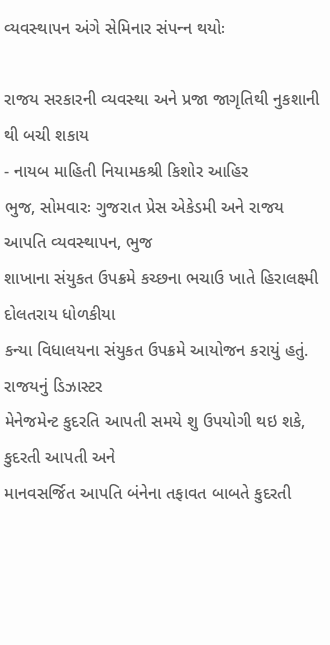વ્‍યવસ્‍થાપન અંગે સેમિનાર સંપન્‍ન થયોઃ

રાજય સરકારની વ્‍યવસ્‍થા અને પ્રજા જાગૃતિથી નુકશાની થી બચી શકાય
- નાયબ માહિતી નિયામકશ્રી કિશોર આહિર
ભુજ, સોમવારઃ ગુજરાત પ્રેસ એકેડમી અને રાજય આપતિ વ્‍યવસ્‍થાપન, ભુજ
શાખાના સંયુકત ઉપક્રમે કચ્‍છના ભચાઉ ખાતે હિરાલક્ષ્‍મી દોલતરાય ધોળકીયા
કન્‍યા વિધાલયના સંયુકત ઉપક્રમે આયોજન કરાયું હતું. રાજયનું ડિઝાસ્‍ટર
મેનેજમેન્‍ટ કુદરતિ આપતી સમયે શુ ઉપયોગી થઇ શકે, કુદરતી આપતી અને
માનવસર્જિત આપતિ બંનેના તફાવત બાબતે કુદરતી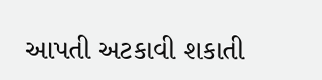આપતી અટકાવી શકાતી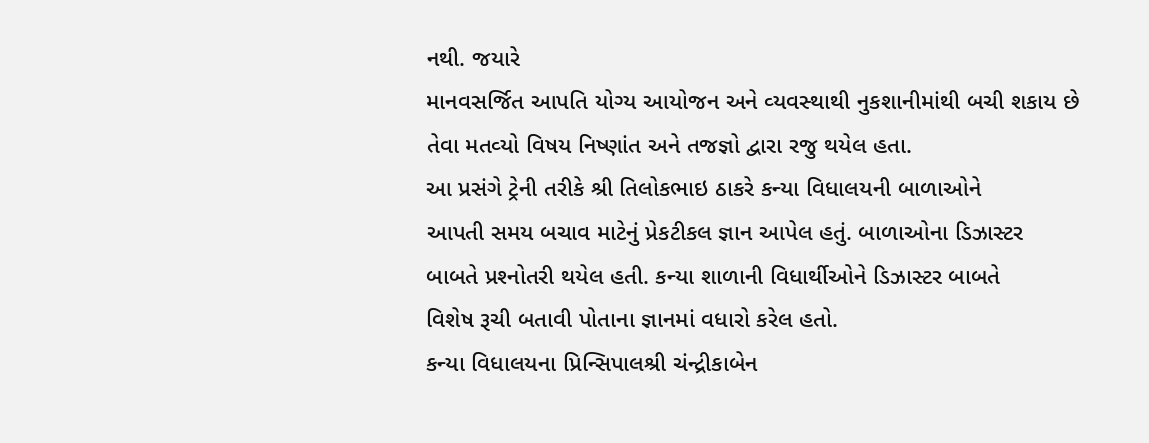નથી. જયારે
માનવસર્જિત આપતિ યોગ્‍ય આયોજન અને વ્‍યવસ્‍થાથી નુકશાનીમાંથી બચી શકાય છે
તેવા મતવ્‍યો વિષય નિષ્‍ણાંત અને તજજ્ઞો દ્વારા રજુ થયેલ હતા.
આ પ્રસંગે ટ્રેની તરીકે શ્રી તિલોકભાઇ ઠાકરે કન્‍યા વિધાલયની બાળાઓને
આપતી સમય બચાવ માટેનું પ્રેકટીકલ જ્ઞાન આપેલ હતું. બાળાઓના ડિઝાસ્‍ટર
બાબતે પ્રશ્‍નોતરી થયેલ હતી. કન્‍યા શાળાની વિધાર્થીઓને ડિઝાસ્‍ટર બાબતે
વિશેષ રૂચી બતાવી પોતાના જ્ઞાનમાં વધારો કરેલ હતો.
કન્‍યા વિધાલયના પ્રિન્‍સિપાલશ્રી ચંન્‍દ્રીકાબેન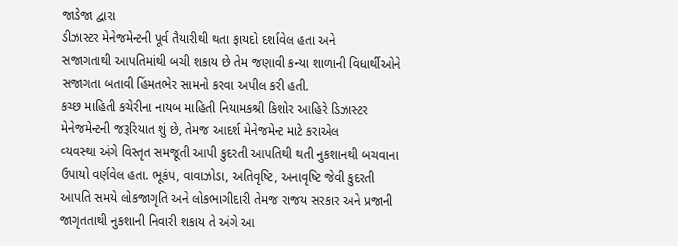જાડેજા દ્વારા
ડીઝાસ્‍ટર મેનેજમેન્‍ટની પૂર્વ તૈયારીથી થતા ફાયદો દર્શાવેલ હતા અને
સજાગતાથી આપતિમાંથી બચી શકાય છે તેમ જણાવી કન્‍યા શાળાની વિધાર્થીઓને
સજાગતા બતાવી હિંમતભેર સામનો કરવા અપીલ કરી હતી.
કચ્‍છ માહિતી કચેરીના નાયબ માહિતી નિયામકશ્રી કિશોર આહિરે ડિઝાસ્‍ટર
મેનેજમેન્‍ટની જરૂરિયાત શું છે, તેમજ આદર્શ મેનેજમેન્‍ટ માટે કરાએલ
વ્‍યવસ્‍થા અંગે વિસ્‍તૃત સમજૂતી આપી કુદરતી આપતિથી થતી નુકશાનથી બચવાના
ઉપાયો વર્ણવેલ હતા. ભૂકંપ, વાવાઝોડા, અતિવૃષ્‍ટિ, અનાવૃષ્‍ટિ જેવી કુદરતી
આપતિ સમયે લોકજાગૃતિ અને લોકભાગીદારી તેમજ રાજય સરકાર અને પ્રજાની
જાગૃતતાથી નુકશાની નિવારી શકાય તે અંગે આ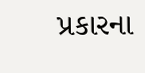પ્રકારના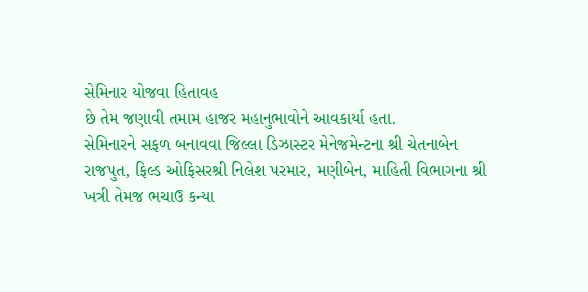સેમિનાર યોજવા હિતાવહ
છે તેમ જણાવી તમામ હાજર મહાનુભાવોને આવકાર્યા હતા.
સેમિનારને સફળ બનાવવા જિલ્‍લા ડિઝાસ્‍ટર મેનેજમેન્‍ટના શ્રી ચેતનાબેન
રાજપુત, ફિલ્‍ડ ઓફિસરશ્રી નિલેશ પરમાર, મણીબેન, માહિતી વિભાગના શ્રી
ખત્રી તેમજ ભચાઉ કન્‍યા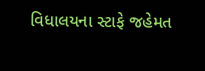વિધાલયના સ્‍ટાફે જહેમત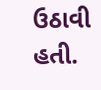ઉઠાવી હતી.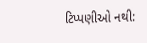ટિપ્પણીઓ નથી: